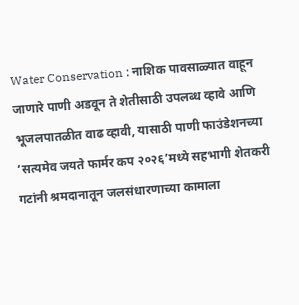Water Conservation : नाशिक पावसाळ्यात वाहून जाणारे पाणी अडवून ते शेतीसाठी उपलब्ध व्हावे आणि भूजलपातळीत वाढ व्हावी, यासाठी पाणी फाउंडेशनच्या ‘सत्यमेव जयते फार्मर कप २०२६’मध्ये सहभागी शेतकरी गटांनी श्रमदानातून जलसंधारणाच्या कामाला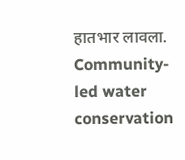हातभार लावला.
Community-led water conservation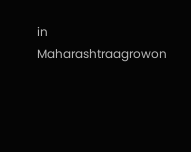in Maharashtraagrowon